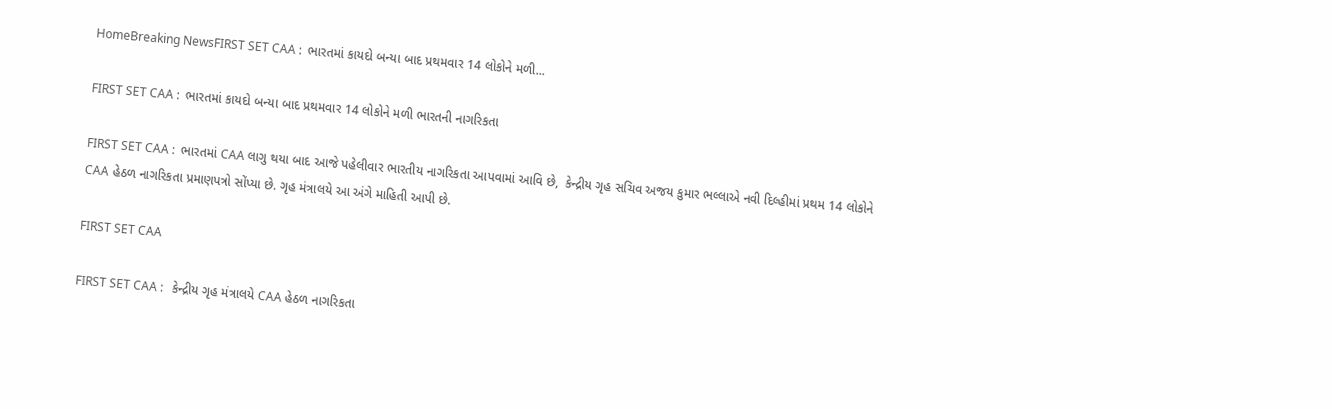HomeBreaking NewsFIRST SET CAA :  ભારતમાં કાયદો બન્યા બાદ પ્રથમવાર 14 લોકોને મળી...

FIRST SET CAA :  ભારતમાં કાયદો બન્યા બાદ પ્રથમવાર 14 લોકોને મળી ભારતની નાગરિકતા

FIRST SET CAA :  ભારતમાં CAA લાગુ થયા બાદ આજે પહેલીવાર ભારતીય નાગરિકતા આપવામાં આવિ છે,  કેન્દ્રીય ગૃહ સચિવ અજય કુમાર ભલ્લાએ નવી દિલ્હીમાં પ્રથમ 14 લોકોને CAA હેઠળ નાગરિકતા પ્રમાણપત્રો સોંપ્યા છે. ગૃહ મંત્રાલયે આ અંગે માહિતી આપી છે.

FIRST SET CAA

FIRST SET CAA :   કેન્દ્રીય ગૃહ મંત્રાલયે CAA હેઠળ નાગરિકતા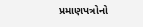પ્રમાણપત્રોનો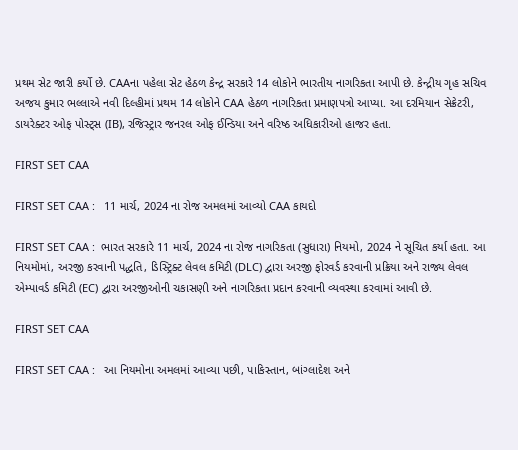પ્રથમ સેટ જારી કર્યો છે. CAAના પહેલા સેટ હેઠળ કેન્દ્ર સરકારે 14 લોકોને ભારતીય નાગરિકતા આપી છે. કેન્દ્રીય ગૃહ સચિવ અજય કુમાર ભલ્લાએ નવી દિલ્હીમાં પ્રથમ 14 લોકોને CAA હેઠળ નાગરિકતા પ્રમાણપત્રો આપ્યા. આ દરમિયાન સેક્રેટરી, ડાયરેક્ટર ઓફ પોસ્ટ્સ (IB), રજિસ્ટ્રાર જનરલ ઓફ ઈન્ડિયા અને વરિષ્ઠ અધિકારીઓ હાજર હતા.

FIRST SET CAA

FIRST SET CAA :   11 માર્ચ, 2024 ના રોજ અમલમાં આવ્યો CAA કાયદો

FIRST SET CAA :  ભારત સરકારે 11 માર્ચ, 2024 ના રોજ નાગરિકતા (સુધારા) નિયમો, 2024 ને સૂચિત કર્યા હતા. આ નિયમોમાં, અરજી કરવાની પદ્ધતિ, ડિસ્ટ્રિક્ટ લેવલ કમિટી (DLC) દ્વારા અરજી ફોરવર્ડ કરવાની પ્રક્રિયા અને રાજ્ય લેવલ એમ્પાવર્ડ કમિટી (EC) દ્વારા અરજીઓની ચકાસણી અને નાગરિકતા પ્રદાન કરવાની વ્યવસ્થા કરવામાં આવી છે.

FIRST SET CAA

FIRST SET CAA :   આ નિયમોના અમલમાં આવ્યા પછી, પાકિસ્તાન, બાંગ્લાદેશ અને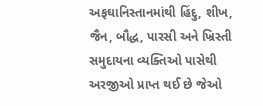અફઘાનિસ્તાનમાંથી હિંદુ, શીખ, જૈન, બૌદ્ધ, પારસી અને ખ્રિસ્તી સમુદાયના વ્યક્તિઓ પાસેથી અરજીઓ પ્રાપ્ત થઈ છે જેઓ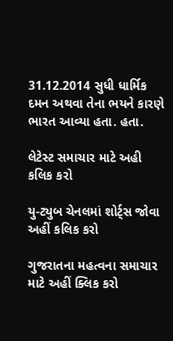31.12.2014 સુધી ધાર્મિક દમન અથવા તેના ભયને કારણે ભારત આવ્યા હતા. હતા.

લેટેસ્ટ સમાચાર માટે અહી કલિક કરો

યુ-ટ્યુબ ચેનલમાં શોર્ટ્સ જોવા અહીં કલિક કરો

ગુજરાતના મહત્વના સમાચાર માટે અહીં ક્લિક કરો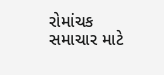રોમાંચક સમાચાર માટે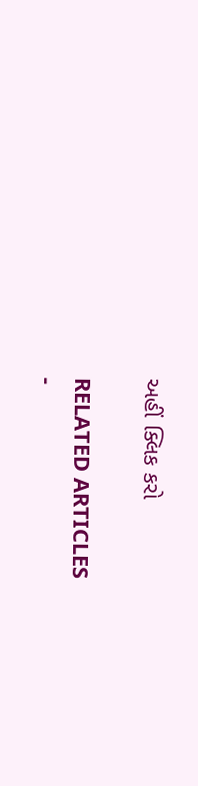અહીં ક્લિક કરો

RELATED ARTICLES
-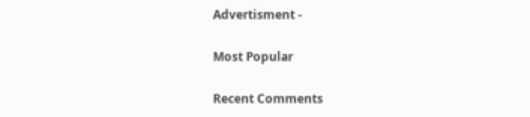Advertisment -

Most Popular

Recent Comments